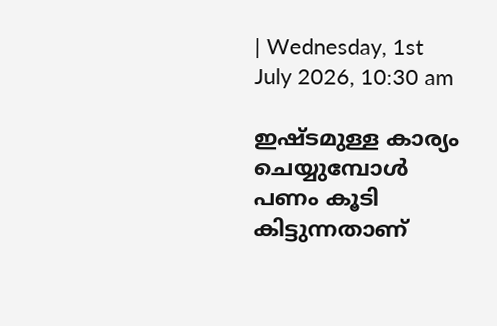| Wednesday, 1st July 2026, 10:30 am

ഇഷ്ടമുള്ള കാര്യം ചെയ്യുമ്പോൾ പണം കൂടി കിട്ടുന്നതാണ്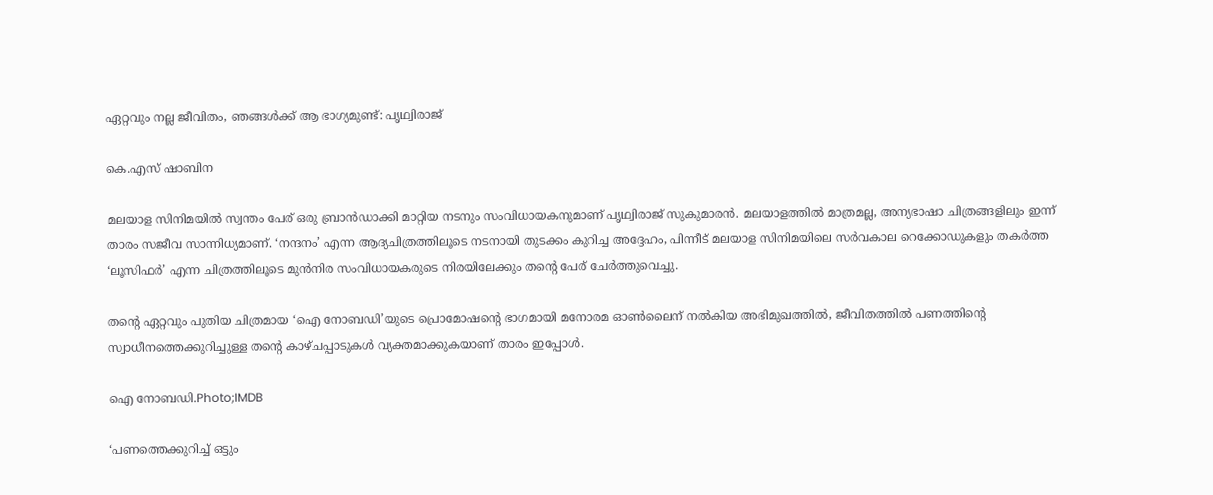ഏറ്റവും നല്ല ജീവിതം, ഞങ്ങൾക്ക് ആ ഭാഗ്യമുണ്ട്: പൃഥ്വിരാജ്

കെ.എസ് ഷാബിന

മലയാള സിനിമയിൽ സ്വന്തം പേര് ഒരു ബ്രാൻഡാക്കി മാറ്റിയ നടനും സംവിധായകനുമാണ് പൃഥ്വിരാജ് സുകുമാരൻ. മലയാളത്തിൽ മാത്രമല്ല, അന്യഭാഷാ ചിത്രങ്ങളിലും ഇന്ന് താരം സജീവ സാന്നിധ്യമാണ്. ‘നന്ദനം’ എന്ന ആദ്യചിത്രത്തിലൂടെ നടനായി തുടക്കം കുറിച്ച അദ്ദേഹം, പിന്നീട് മലയാള സിനിമയിലെ സർവകാല റെക്കോഡുകളും തകർത്ത ‘ലൂസിഫർ’ എന്ന ചിത്രത്തിലൂടെ മുൻനിര സംവിധായകരുടെ നിരയിലേക്കും തന്റെ പേര് ചേർത്തുവെച്ചു.

തന്റെ ഏറ്റവും പുതിയ ചിത്രമായ ‘ഐ നോബഡി’യുടെ പ്രൊമോഷന്റെ ഭാഗമായി മനോരമ ഓൺലൈന് നൽകിയ അഭിമുഖത്തിൽ, ജീവിതത്തിൽ പണത്തിന്റെ സ്വാധീനത്തെക്കുറിച്ചുള്ള തന്റെ കാഴ്ചപ്പാടുകൾ വ്യക്തമാക്കുകയാണ് താരം ഇപ്പോൾ.

ഐ നോബഡി.Photo;IMDB

‘പണത്തെക്കുറിച്ച് ഒട്ടും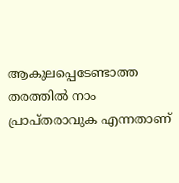ആകുലപ്പെടേണ്ടാത്ത തരത്തിൽ നാം പ്രാപ്തരാവുക എന്നതാണ്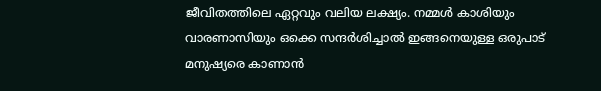ജീവിതത്തിലെ ഏറ്റവും വലിയ ലക്ഷ്യം. നമ്മൾ കാശിയും വാരണാസിയും ഒക്കെ സന്ദർശിച്ചാൽ ഇങ്ങനെയുള്ള ഒരുപാട് മനുഷ്യരെ കാണാൻ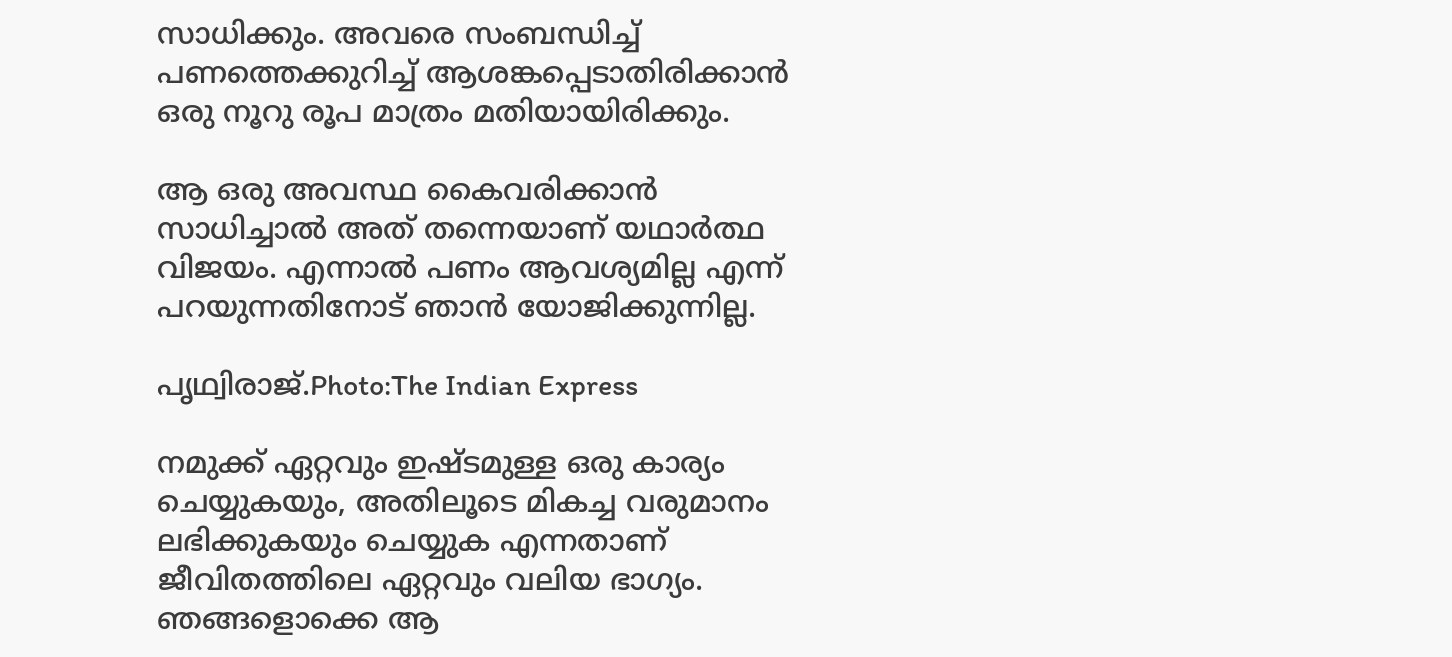സാധിക്കും. അവരെ സംബന്ധിച്ച് പണത്തെക്കുറിച്ച് ആശങ്കപ്പെടാതിരിക്കാൻ ഒരു നൂറു രൂപ മാത്രം മതിയായിരിക്കും.

ആ ഒരു അവസ്ഥ കൈവരിക്കാൻ സാധിച്ചാൽ അത് തന്നെയാണ് യഥാർത്ഥ വിജയം. എന്നാൽ പണം ആവശ്യമില്ല എന്ന് പറയുന്നതിനോട് ഞാൻ യോജിക്കുന്നില്ല.

പൃഥ്വിരാജ്.Photo:The Indian Express

നമുക്ക് ഏറ്റവും ഇഷ്ടമുള്ള ഒരു കാര്യം ചെയ്യുകയും, അതിലൂടെ മികച്ച വരുമാനം ലഭിക്കുകയും ചെയ്യുക എന്നതാണ് ജീവിതത്തിലെ ഏറ്റവും വലിയ ഭാഗ്യം. ഞങ്ങളൊക്കെ ആ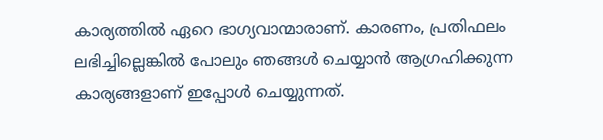കാര്യത്തിൽ ഏറെ ഭാഗ്യവാന്മാരാണ്. കാരണം, പ്രതിഫലം ലഭിച്ചില്ലെങ്കിൽ പോലും ഞങ്ങൾ ചെയ്യാൻ ആഗ്രഹിക്കുന്ന കാര്യങ്ങളാണ് ഇപ്പോൾ ചെയ്യുന്നത്.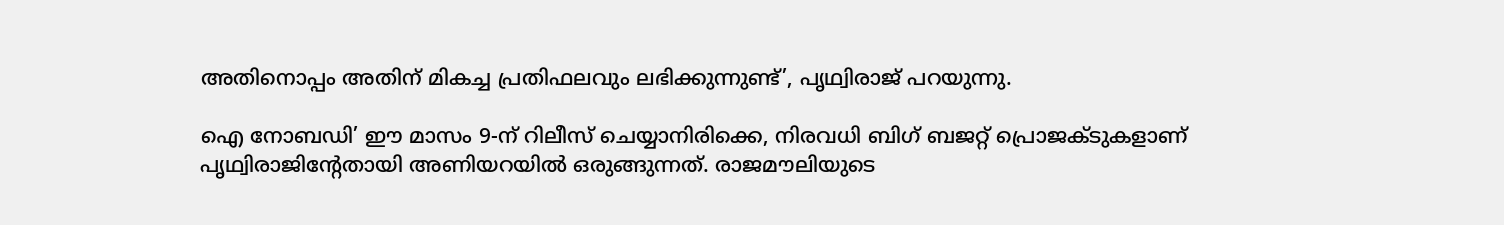അതിനൊപ്പം അതിന് മികച്ച പ്രതിഫലവും ലഭിക്കുന്നുണ്ട്’, പൃഥ്വിരാജ് പറയുന്നു.

ഐ നോബഡി’ ഈ മാസം 9-ന് റിലീസ് ചെയ്യാനിരിക്കെ, നിരവധി ബിഗ് ബജറ്റ് പ്രൊജക്ടുകളാണ് പൃഥ്വിരാജിന്റേതായി അണിയറയിൽ ഒരുങ്ങുന്നത്. രാജമൗലിയുടെ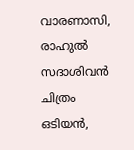വാരണാസി, രാഹുൽ സദാശിവൻ ചിത്രം ഒടിയൻ,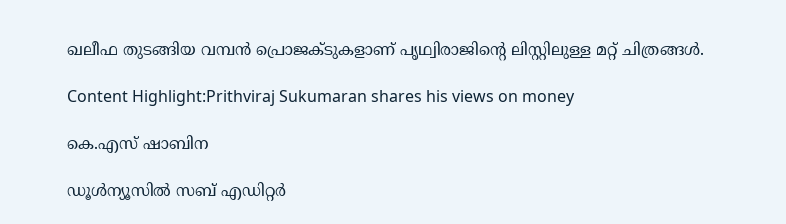ഖലീഫ തുടങ്ങിയ വമ്പൻ പ്രൊജക്ടുകളാണ് പൃഥ്വിരാജിന്റെ ലിസ്റ്റിലുള്ള മറ്റ് ചിത്രങ്ങൾ.

Content Highlight:Prithviraj Sukumaran shares his views on money

കെ.എസ് ഷാബിന

ഡൂള്‍ന്യൂസില്‍ സബ് എഡിറ്റര്‍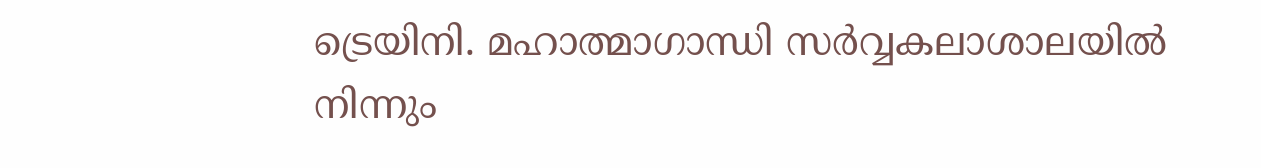ട്രെയിനി. മഹാത്മാഗാന്ധി സര്‍വ്വകലാശാലയില്‍ നിന്നും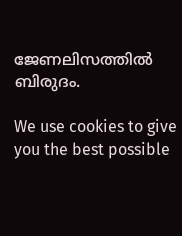ജേണലിസത്തില്‍ ബിരുദം.

We use cookies to give you the best possible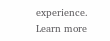experience. Learn more